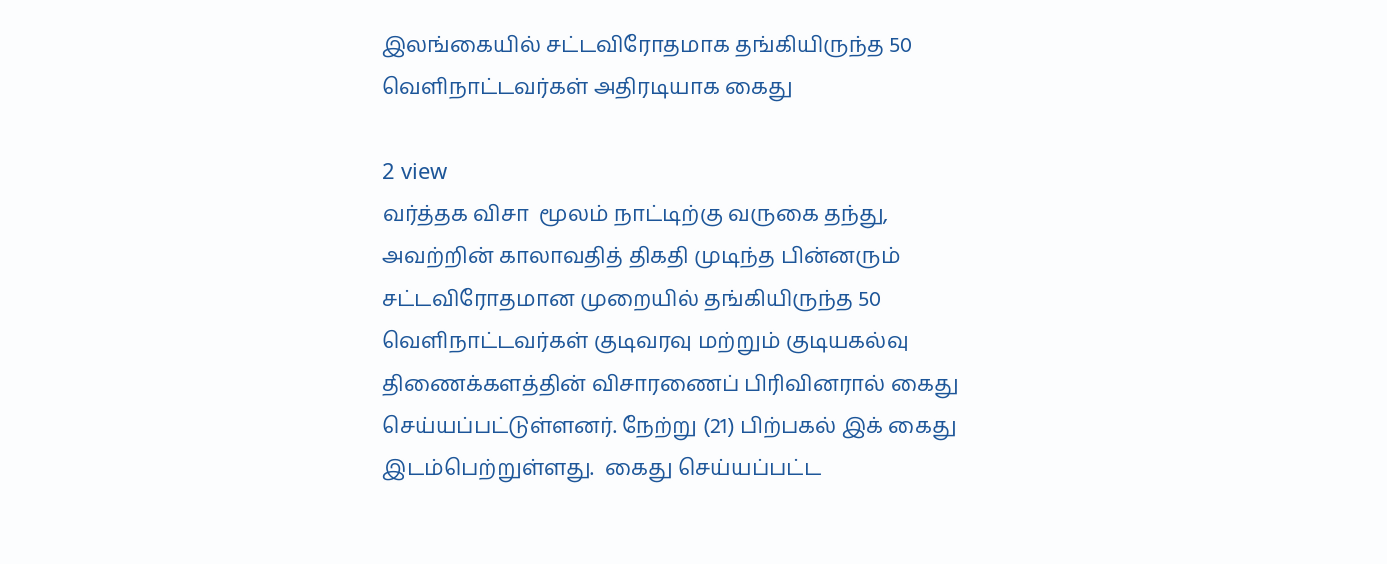இலங்கையில் சட்டவிரோதமாக தங்கியிருந்த 50 வெளிநாட்டவர்கள் அதிரடியாக கைது

2 view
வர்த்தக விசா  மூலம் நாட்டிற்கு வருகை தந்து, அவற்றின் காலாவதித் திகதி முடிந்த பின்னரும் சட்டவிரோதமான முறையில் தங்கியிருந்த 50 வெளிநாட்டவர்கள் குடிவரவு மற்றும் குடியகல்வு திணைக்களத்தின் விசாரணைப் பிரிவினரால் கைது செய்யப்பட்டுள்ளனர். நேற்று (21) பிற்பகல் இக் கைது இடம்பெற்றுள்ளது.  கைது செய்யப்பட்ட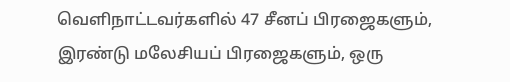வெளிநாட்டவர்களில் 47 சீனப் பிரஜைகளும், இரண்டு மலேசியப் பிரஜைகளும், ஒரு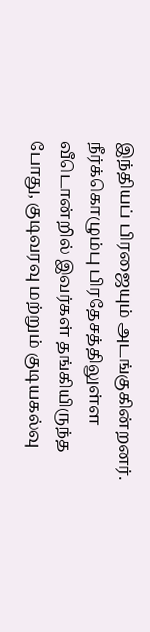இந்தியப் பிரஜையும் அடங்குகின்றனர். நீர்க்கொழும்பு பிரதேசத்திலுள்ள வீடொன்றில் இவர்கள் தங்கியிருந்த போது, குடிவரவு மற்றும் குடியகல்வு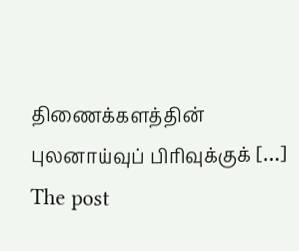திணைக்களத்தின் புலனாய்வுப் பிரிவுக்குக் […]
The post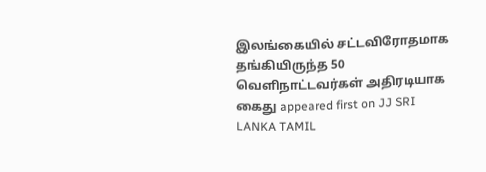இலங்கையில் சட்டவிரோதமாக தங்கியிருந்த 50 வெளிநாட்டவர்கள் அதிரடியாக கைது appeared first on JJ SRI LANKA TAMIL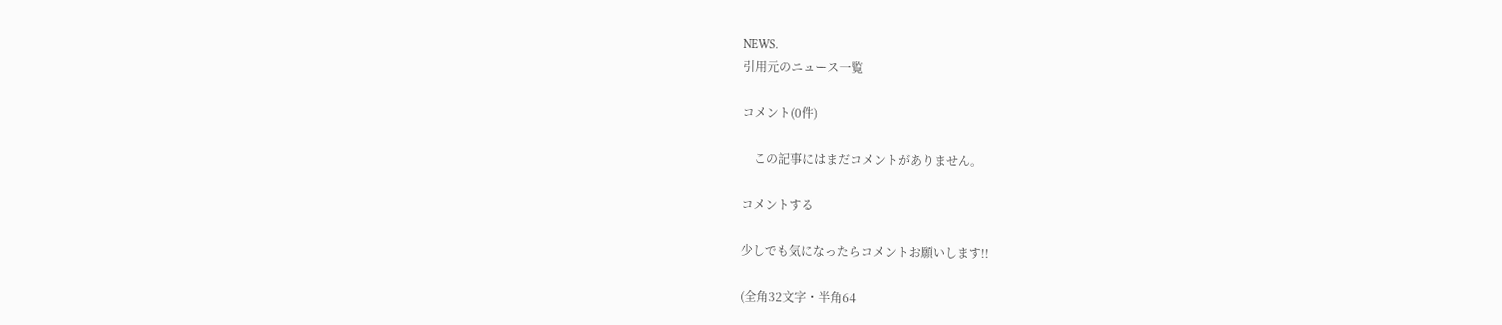NEWS.
引用元のニュース一覧

コメント(0件)

    この記事にはまだコメントがありません。

コメントする

少しでも気になったらコメントお願いします!!

(全角32文字・半角64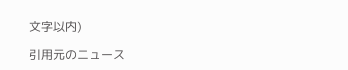文字以内)

引用元のニュース